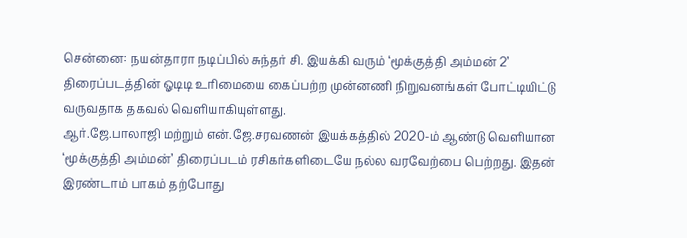சென்னை: நயன்தாரா நடிப்பில் சுந்தர் சி. இயக்கி வரும் ‘மூக்குத்தி அம்மன் 2’ திரைப்படத்தின் ஓடிடி உரிமையை கைப்பற்ற முன்னணி நிறுவனங்கள் போட்டியிட்டு வருவதாக தகவல் வெளியாகியுள்ளது.
ஆர்.ஜே.பாலாஜி மற்றும் என்.ஜே.சரவணன் இயக்கத்தில் 2020-ம் ஆண்டு வெளியான ‘மூக்குத்தி அம்மன்’ திரைப்படம் ரசிகர்களிடையே நல்ல வரவேற்பை பெற்றது. இதன் இரண்டாம் பாகம் தற்போது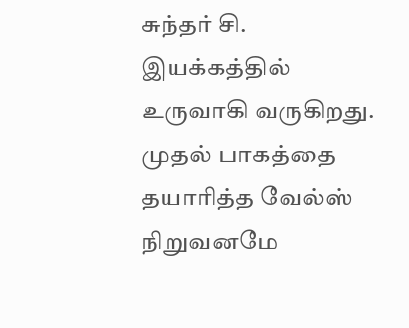சுந்தர் சி. இயக்கத்தில் உருவாகி வருகிறது.
முதல் பாகத்தை தயாரித்த வேல்ஸ் நிறுவனமே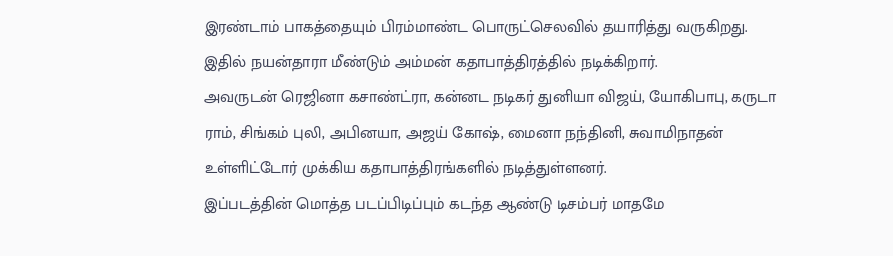இரண்டாம் பாகத்தையும் பிரம்மாண்ட பொருட்செலவில் தயாரித்து வருகிறது. இதில் நயன்தாரா மீண்டும் அம்மன் கதாபாத்திரத்தில் நடிக்கிறார்.
அவருடன் ரெஜினா கசாண்ட்ரா, கன்னட நடிகர் துனியா விஜய், யோகிபாபு, கருடா ராம், சிங்கம் புலி, அபினயா, அஜய் கோஷ், மைனா நந்தினி, சுவாமிநாதன் உள்ளிட்டோர் முக்கிய கதாபாத்திரங்களில் நடித்துள்ளனர்.
இப்படத்தின் மொத்த படப்பிடிப்பும் கடந்த ஆண்டு டிசம்பர் மாதமே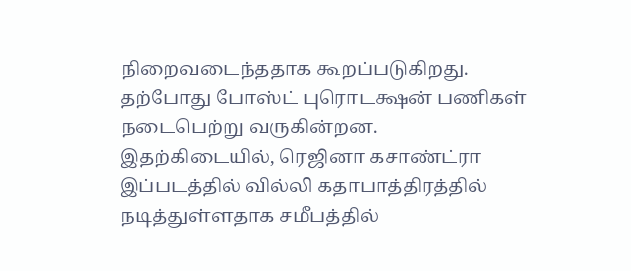நிறைவடைந்ததாக கூறப்படுகிறது. தற்போது போஸ்ட் புரொடக்ஷன் பணிகள் நடைபெற்று வருகின்றன.
இதற்கிடையில், ரெஜினா கசாண்ட்ரா இப்படத்தில் வில்லி கதாபாத்திரத்தில் நடித்துள்ளதாக சமீபத்தில்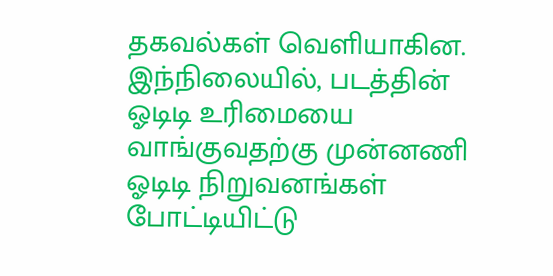தகவல்கள் வெளியாகின.
இந்நிலையில், படத்தின் ஓடிடி உரிமையை வாங்குவதற்கு முன்னணி ஓடிடி நிறுவனங்கள் போட்டியிட்டு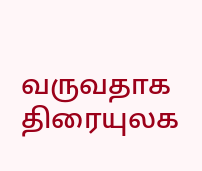வருவதாக திரையுலக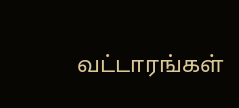வட்டாரங்கள்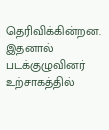தெரிவிக்கின்றன. இதனால் படக்குழுவினர் உற்சாகத்தில்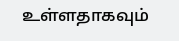உள்ளதாகவும்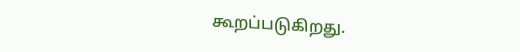கூறப்படுகிறது.